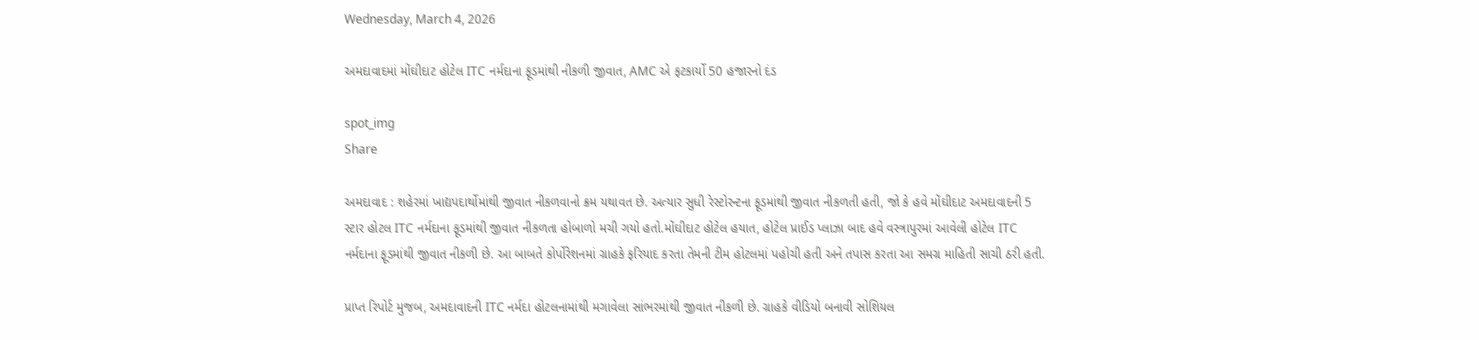Wednesday, March 4, 2026

અમદાવાદમાં મોંઘીદાટ હોટેલ ITC નર્મદાના ફૂડમાંથી નીકળી જીવાત, AMC એ ફટકાર્યો 50 હજારનો દંડ

spot_img
Share

અમદાવાદ : શહેરમાં ખાદ્યપદાર્થોમાંથી જીવાત નીકળવાનો ક્રમ યથાવત છે. અત્યાર સુધી રેસ્ટોરન્ટના ફૂડમાંથી જીવાત નીકળતી હતી, જો કે હવે મોંઘીદાટ અમદાવાદની 5 સ્ટાર હોટલ ITC નર્મદાના ફૂડમાંથી જીવાત નીકળતા હોબાળો મચી ગયો હતો.મોંઘીદાટ હોટેલ હયાત, હોટેલ પ્રાઈડ પ્લાઝા બાદ હવે વસ્ત્રાપુરમાં આવેલી હોટેલ ITC નર્મદાના ફૂડમાંથી જીવાત નીકળી છે. આ બાબતે કોર્પોરેશનમાં ગ્રાહકે ફરિયાદ કરતા તેમની ટીમ હોટલમાં પહોચી હતી અને તપાસ કરતા આ સમગ્ર માહિતી સાચી ઠરી હતી.

પ્રાપ્ત રિપોર્ટ મુજબ, અમદાવાદની ITC નર્મદા હોટલનામાંથી મગાવેલા સાંભરમાંથી જીવાત નીકળી છે. ગ્રાહકે વીડિયો બનાવી સોશિયલ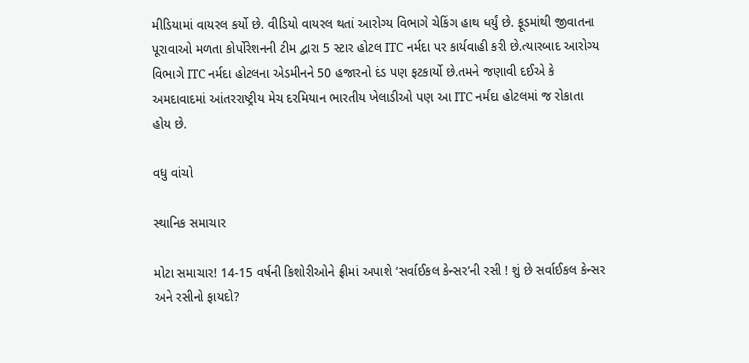મીડિયામાં વાયરલ કર્યો છે. વીડિયો વાયરલ થતાં આરોગ્ય વિભાગે ચેકિંગ હાથ ધર્યું છે. ફૂડમાંથી જીવાતના પૂરાવાઓ મળતા કોર્પોરેશનની ટીમ દ્વારા 5 સ્ટાર હોટલ ITC નર્મદા પર કાર્યવાહી કરી છે.ત્યારબાદ આરોગ્ય વિભાગે ITC નર્મદા હોટલના એડમીનને 50 હજારનો દંડ પણ ફટકાર્યો છે.તમને જણાવી દઈએ કે અમદાવાદમાં આંતરરાષ્ટ્રીય મેચ દરમિયાન ભારતીય ખેલાડીઓ પણ આ ITC નર્મદા હોટલમાં જ રોકાતા હોય છે.

વધુ વાંચો

સ્થાનિક સમાચાર

મોટા સમાચાર! 14-15 વર્ષની કિશોરીઓને ફ્રીમાં અપાશે ‘સર્વાઈકલ કેન્સર’ની રસી ! શું છે સર્વાઈકલ કેન્સર અને રસીનો ફાયદો?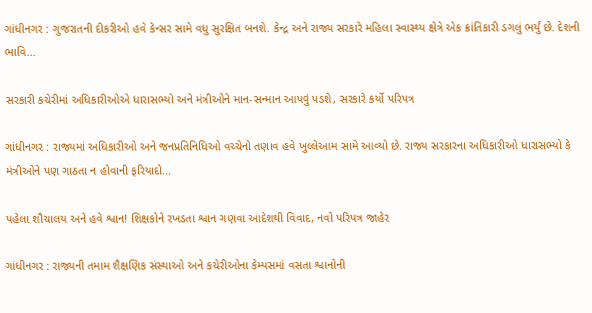ગાંધીનગર : ગુજરાતની દીકરીઓ હવે કેન્સર સામે વધુ સુરક્ષિત બનશે. કેન્દ્ર અને રાજ્ય સરકારે મહિલા સ્વાસ્થ્ય ક્ષેત્રે એક ક્રાંતિકારી ડગલું ભર્યું છે. દેશની ભાવિ...

સરકારી કચેરીમાં અધિકારીઓએ ધારાસભ્યો અને મંત્રીઓને માન-સન્માન આપવું પડશે, સરકારે કર્યો પરિપત્ર

ગાંધીનગર : રાજ્યમાં અધિકારીઓ અને જનપ્રતિનિધિઓ વચ્ચેનો તણાવ હવે ખુલ્લેઆમ સામે આવ્યો છે. રાજ્ય સરકારના અધિકારીઓ ધારાસભ્યો કે મંત્રીઓને પણ ગાઠતા ન હોવાની ફરિયાદો...

પહેલા શૌચાલય અને હવે શ્વાન! શિક્ષકોને રખડતા શ્વાન ગણવા આદેશથી વિવાદ, નવો પરિપત્ર જાહેર

ગાંધીનગર : રાજ્યની તમામ શૈક્ષણિક સંસ્થાઓ અને કચેરીઓના કેમ્પસમાં વસતા શ્વાનોની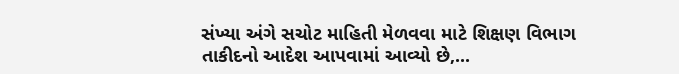સંખ્યા અંગે સચોટ માહિતી મેળવવા માટે શિક્ષણ વિભાગ તાકીદનો આદેશ આપવામાં આવ્યો છે,...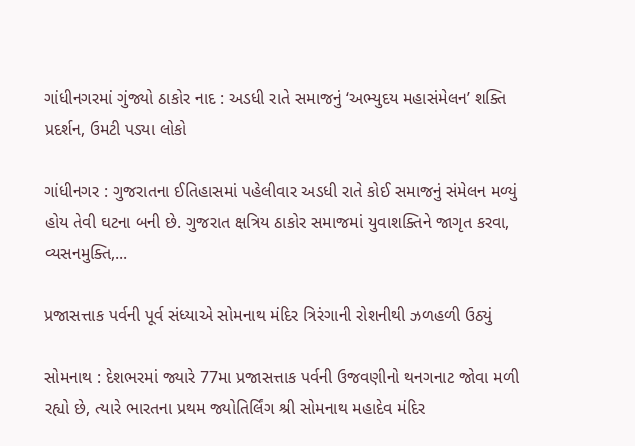ગાંધીનગરમાં ગુંજ્યો ઠાકોર નાદ : અડધી રાતે સમાજનું ‘અભ્યુદય મહાસંમેલન’ શક્તિ પ્રદર્શન, ઉમટી પડ્યા લોકો

ગાંધીનગર : ગુજરાતના ઈતિહાસમાં પહેલીવાર અડધી રાતે કોઈ સમાજનું સંમેલન મળ્યું હોય તેવી ઘટના બની છે. ગુજરાત ક્ષત્રિય ઠાકોર સમાજમાં યુવાશક્તિને જાગૃત કરવા, વ્યસનમુક્તિ,...

પ્રજાસત્તાક પર્વની પૂર્વ સંધ્યાએ સોમનાથ મંદિર ત્રિરંગાની રોશનીથી ઝળહળી ઉઠ્યું

સોમનાથ : દેશભરમાં જ્યારે 77મા પ્રજાસત્તાક પર્વની ઉજવણીનો થનગનાટ જોવા મળી રહ્યો છે, ત્યારે ભારતના પ્રથમ જ્યોતિર્લિંગ શ્રી સોમનાથ મહાદેવ મંદિર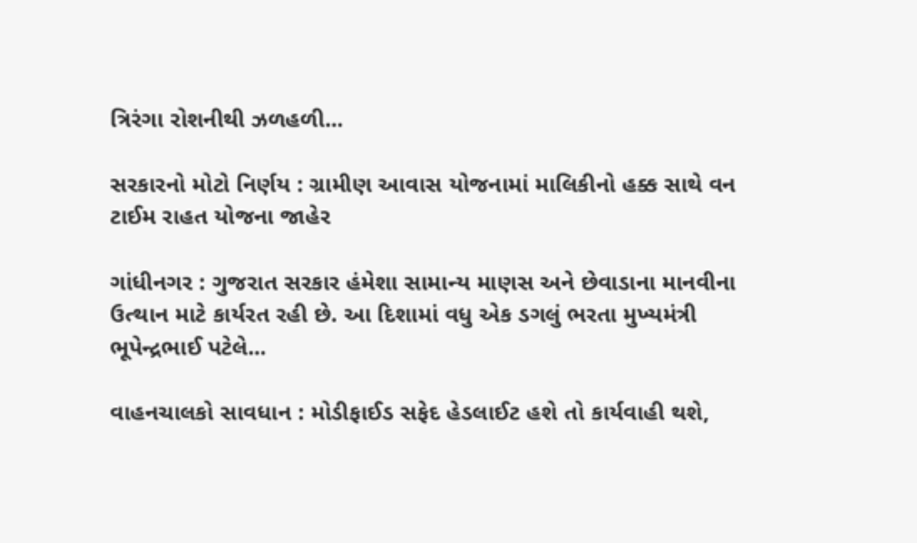ત્રિરંગા રોશનીથી ઝળહળી...

સરકારનો મોટો નિર્ણય : ગ્રામીણ આવાસ યોજનામાં માલિકીનો હક્ક સાથે વન ટાઈમ રાહત યોજના જાહેર

ગાંધીનગર : ગુજરાત સરકાર હંમેશા સામાન્ય માણસ અને છેવાડાના માનવીના ઉત્થાન માટે કાર્યરત રહી છે. આ દિશામાં વધુ એક ડગલું ભરતા મુખ્યમંત્રી ભૂપેન્દ્રભાઈ પટેલે...

વાહનચાલકો સાવધાન : મોડીફાઈડ સફેદ હેડલાઈટ હશે તો કાર્યવાહી થશે,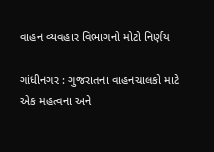વાહન વ્યવહાર વિભાગનો મોટો નિર્ણય

ગાંધીનગર : ગુજરાતના વાહનચાલકો માટે એક મહત્વના અને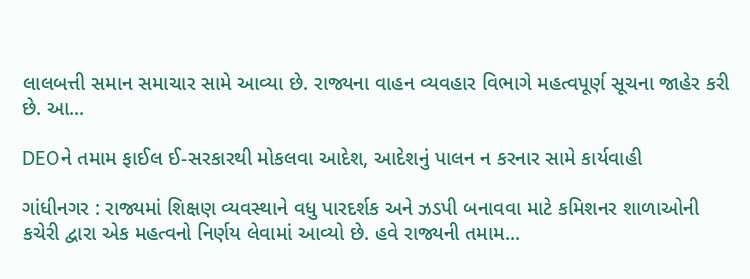લાલબત્તી સમાન સમાચાર સામે આવ્યા છે. રાજ્યના વાહન વ્યવહાર વિભાગે મહત્વપૂર્ણ સૂચના જાહેર કરી છે. આ...

DEOને તમામ ફાઈલ ઈ-સરકારથી મોકલવા આદેશ, આદેશનું પાલન ન કરનાર સામે કાર્યવાહી

ગાંધીનગર : રાજ્યમાં શિક્ષણ વ્યવસ્થાને વધુ પારદર્શક અને ઝડપી બનાવવા માટે કમિશનર શાળાઓની કચેરી દ્વારા એક મહત્વનો નિર્ણય લેવામાં આવ્યો છે. હવે રાજ્યની તમામ...